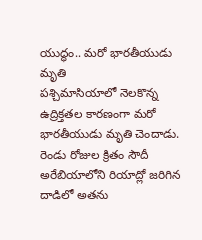యుద్ధం.. మరో భారతీయుడు మృతి
పశ్చిమాసియాలో నెలకొన్న ఉద్రిక్తతల కారణంగా మరో భారతీయుడు మృతి చెందాడు. రెండు రోజుల క్రితం సౌదీ అరేబియాలోని రియాద్లో జరిగిన దాడిలో అతను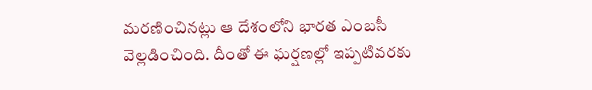మరణించినట్లు ఆ దేశంలోని భారత ఎంబసీ వెల్లడించింది. దీంతో ఈ ఘర్షణల్లో ఇప్పటివరకు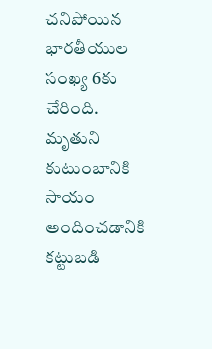చనిపోయిన భారతీయుల సంఖ్య 6కు చేరింది. మృతుని కుటుంబానికి సాయం అందించడానికి కట్టుబడి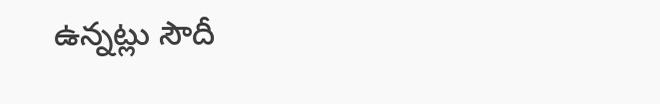ఉన్నట్లు సౌదీ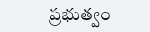ప్రభుత్వం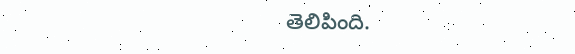తెలిపింది.